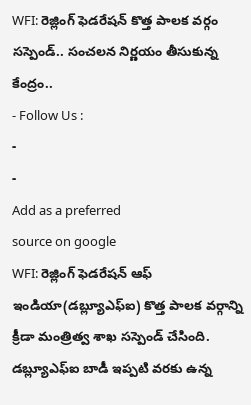WFI: రెజ్లింగ్ ఫెడరేషన్ కొత్త పాలక వర్గం సస్పెండ్.. సంచలన నిర్ణయం తీసుకున్న కేంద్రం..
- Follow Us :
-
-
Add as a preferred
source on google
WFI: రెజ్లింగ్ ఫెడరేషన్ ఆఫ్ ఇండియా(డబ్ల్యూఎఫ్ఐ) కొత్త పాలక వర్గాన్ని క్రీడా మంత్రిత్వ శాఖ సస్పెండ్ చేసింది. డబ్ల్యూఎఫ్ఐ బాడీ ఇప్పటి వరకు ఉన్న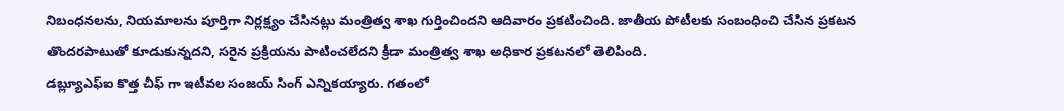నిబంధనలను, నియమాలను పూర్తిగా నిర్లక్ష్యం చేసినట్లు మంత్రిత్వ శాఖ గుర్తించిందని ఆదివారం ప్రకటించింది. జాతీయ పోటీలకు సంబంధించి చేసిన ప్రకటన తొందరపాటుతో కూడుకున్నదని, సరైన ప్రక్రియను పాటించలేదని క్రీడా మంత్రిత్వ శాఖ అధికార ప్రకటనలో తెలిపింది.
డబ్ల్యూఎఫ్ఐ కొత్త చీఫ్ గా ఇటీవల సంజయ్ సింగ్ ఎన్నికయ్యారు. గతంలో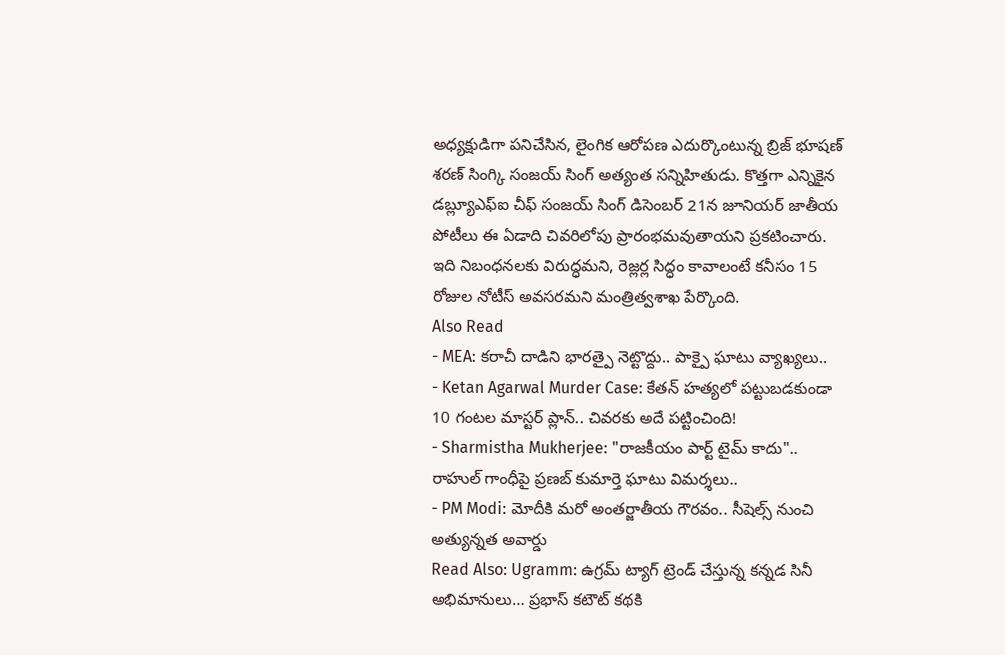అధ్యక్షుడిగా పనిచేసిన, లైంగిక ఆరోపణ ఎదుర్కొంటున్న బ్రిజ్ భూషణ్ శరణ్ సింగ్కి సంజయ్ సింగ్ అత్యంత సన్నిహితుడు. కొత్తగా ఎన్నికైన డబ్ల్యూఎఫ్ఐ చీఫ్ సంజయ్ సింగ్ డిసెంబర్ 21న జూనియర్ జాతీయ పోటీలు ఈ ఏడాది చివరిలోపు ప్రారంభమవుతాయని ప్రకటించారు. ఇది నిబంధనలకు విరుద్ధమని, రెజ్లర్ల సిద్ధం కావాలంటే కనీసం 15 రోజుల నోటీస్ అవసరమని మంత్రిత్వశాఖ పేర్కొంది.
Also Read
- MEA: కరాచీ దాడిని భారత్పై నెట్టొద్దు.. పాక్పై ఘాటు వ్యాఖ్యలు..
- Ketan Agarwal Murder Case: కేతన్ హత్యలో పట్టుబడకుండా 10 గంటల మాస్టర్ ప్లాన్.. చివరకు అదే పట్టించింది!
- Sharmistha Mukherjee: "రాజకీయం పార్ట్ టైమ్ కాదు".. రాహుల్ గాంధీపై ప్రణబ్ కుమార్తె ఘాటు విమర్శలు..
- PM Modi: మోదీకి మరో అంతర్జాతీయ గౌరవం.. సీషెల్స్ నుంచి అత్యున్నత అవార్డు
Read Also: Ugramm: ఉగ్రమ్ ట్యాగ్ ట్రెండ్ చేస్తున్న కన్నడ సినీ అభిమానులు… ప్రభాస్ కటౌట్ కథకి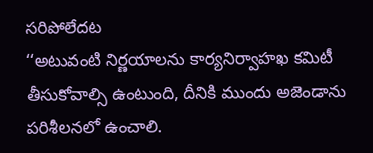సరిపోలేదట
‘‘అటువంటి నిర్ణయాలను కార్యనిర్వాహఖ కమిటీ తీసుకోవాల్సి ఉంటుంది, దీనికి ముందు అజెండాను పరిశీలనలో ఉంచాలి.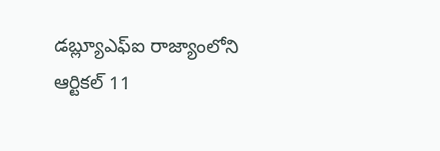డబ్ల్యూఎఫ్ఐ రాజ్యాంలోని ఆర్టికల్ 11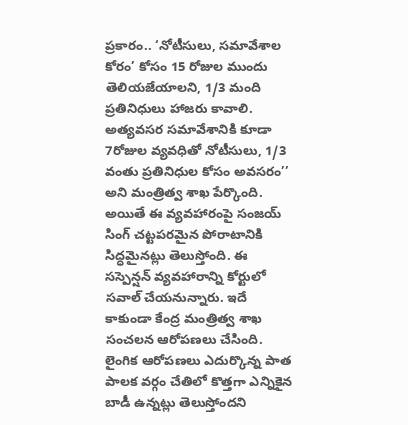ప్రకారం.. ‘నోటీసులు, సమావేశాల కోరం’ కోసం 15 రోజుల ముందు తెలియజేయాలని, 1/3 మంది ప్రతినిధులు హాజరు కావాలి. అత్యవసర సమావేశానికి కూడా 7రోజుల వ్యవధితో నోటీసులు, 1/3 వంతు ప్రతినిధుల కోసం అవసరం’’ అని మంత్రిత్వ శాఖ పేర్కొంది.
అయితే ఈ వ్యవహారంపై సంజయ్ సింగ్ చట్టపరమైన పోరాటానికి సిద్ధమైనట్లు తెలుస్తోంది. ఈ సస్పెన్షన్ వ్యవహారాన్ని కోర్టులో సవాల్ చేయనున్నారు. ఇదే కాకుండా కేంద్ర మంత్రిత్వ శాఖ సంచలన ఆరోపణలు చేసింది. లైంగిక ఆరోపణలు ఎదుర్కొన్న పాత పాలక వర్గం చేతిలో కొత్తగా ఎన్నికైన బాడీ ఉన్నట్లు తెలుస్తోందని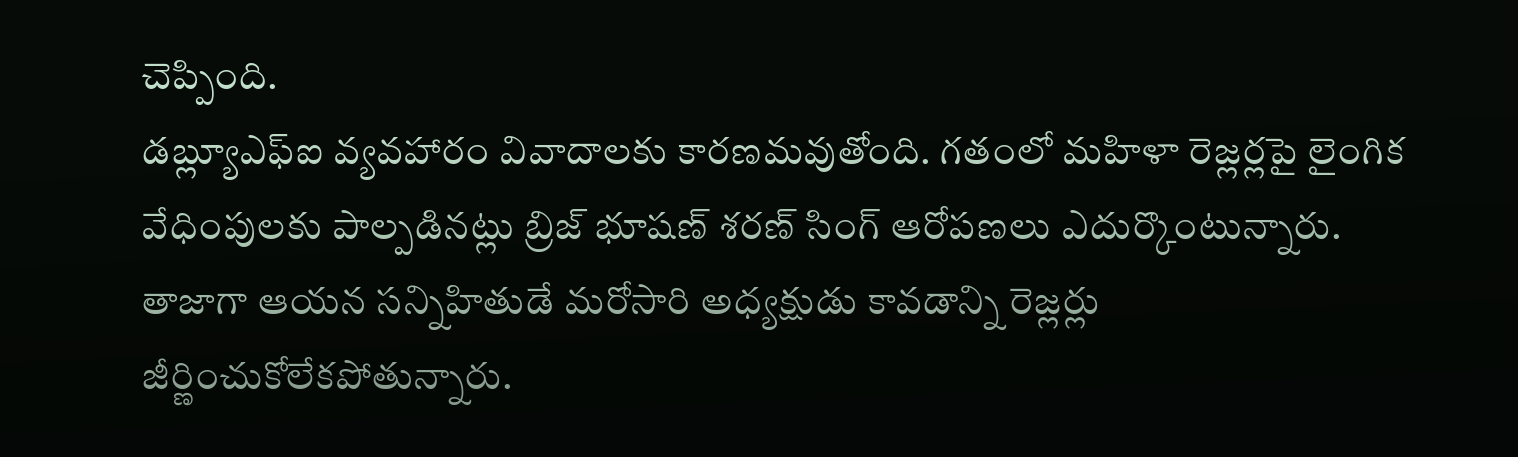చెప్పింది.
డబ్ల్యూఎఫ్ఐ వ్యవహారం వివాదాలకు కారణమవుతోంది. గతంలో మహిళా రెజ్లర్లపై లైంగిక వేధింపులకు పాల్పడినట్లు బ్రిజ్ భూషణ్ శరణ్ సింగ్ ఆరోపణలు ఎదుర్కొంటున్నారు. తాజాగా ఆయన సన్నిహితుడే మరోసారి అధ్యక్షుడు కావడాన్ని రెజ్లర్లు జీర్ణించుకోలేకపోతున్నారు.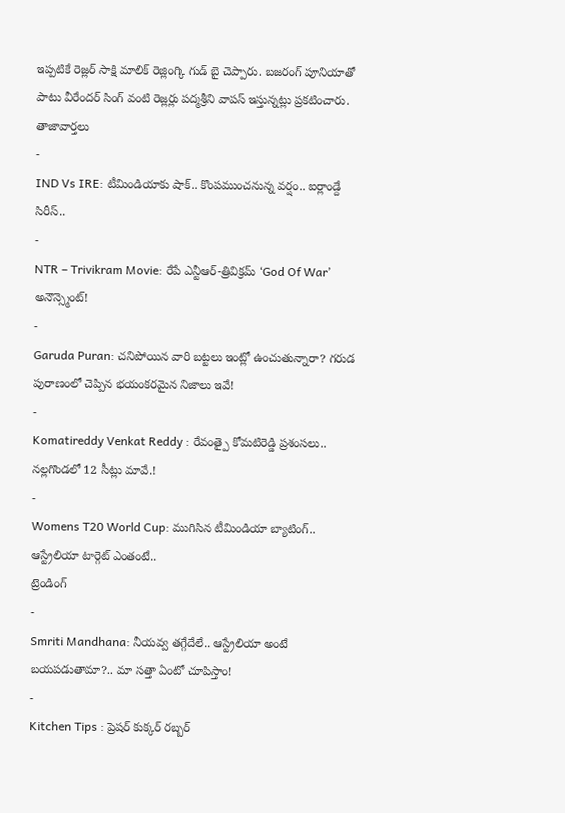ఇప్పటికే రెజ్లర్ సాక్షి మాలిక్ రెజ్లింగ్కి గుడ్ బై చెప్పారు. బజరంగ్ పూనియాతో పాటు వీరేందర్ సింగ్ వంటి రెజ్లర్లు పద్మశ్రీని వాపస్ ఇస్తున్నట్లు ప్రకటించారు.
తాజావార్తలు
-
IND Vs IRE: టీమిండియాకు షాక్.. కొంపముంచనున్న వర్షం.. ఐర్లాండ్దే సిరీస్..
-
NTR – Trivikram Movie: రేపే ఎన్టీఆర్-త్రివిక్రమ్ ‘God Of War’ అనౌన్స్మెంట్!
-
Garuda Puran: చనిపోయిన వారి బట్టలు ఇంట్లో ఉంచుతున్నారా? గరుడ పురాణంలో చెప్పిన భయంకరమైన నిజాలు ఇవే!
-
Komatireddy Venkat Reddy : రేవంత్పై కోమటిరెడ్డి ప్రశంసలు.. నల్లగొండలో 12 సీట్లు మావే.!
-
Womens T20 World Cup: ముగిసిన టీమిండియా బ్యాటింగ్.. ఆస్ట్రేలియా టార్గెట్ ఎంతంటే..
ట్రెండింగ్
-
Smriti Mandhana: నీయవ్వ తగ్గేదేలే.. ఆస్ట్రేలియా అంటే బయపడుతామా?.. మా సత్తా ఏంటో చూపిస్తాం!
-
Kitchen Tips : ప్రెషర్ కుక్కర్ రబ్బర్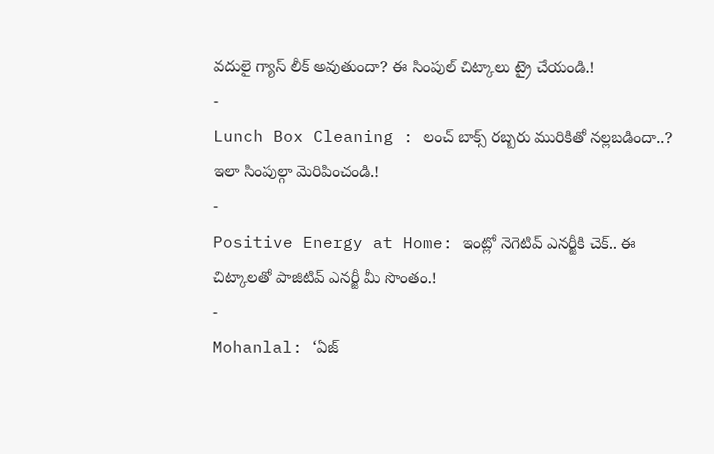వదులై గ్యాస్ లీక్ అవుతుందా? ఈ సింపుల్ చిట్కాలు ట్రై చేయండి.!
-
Lunch Box Cleaning : లంచ్ బాక్స్ రబ్బరు మురికితో నల్లబడిందా..? ఇలా సింపుల్గా మెరిపించండి.!
-
Positive Energy at Home: ఇంట్లో నెగెటివ్ ఎనర్జీకి చెక్.. ఈ చిట్కాలతో పాజిటివ్ ఎనర్జీ మీ సొంతం.!
-
Mohanlal: ‘ఏజ్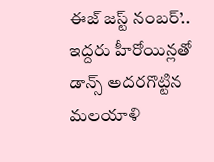ఈజ్ జస్ట్ నంబర్’.. ఇద్దరు హీరోయిన్లతో డాన్స్ అదరగొట్టిన మలయాళి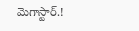మెగాస్టార్.!